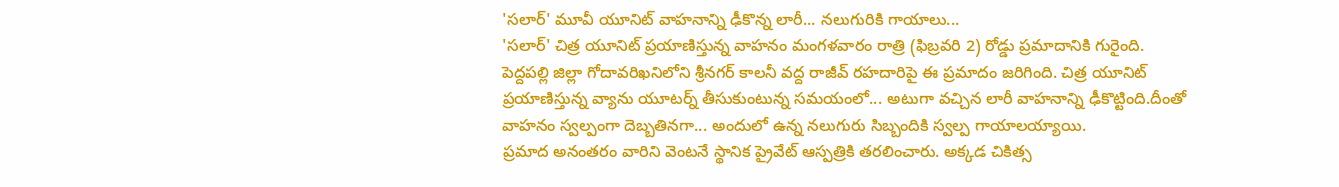'సలార్' మూవీ యూనిట్ వాహనాన్ని ఢీకొన్న లారీ... నలుగురికి గాయాలు...
'సలార్' చిత్ర యూనిట్ ప్రయాణిస్తున్న వాహనం మంగళవారం రాత్రి (ఫిబ్రవరి 2) రోడ్డు ప్రమాదానికి గురైంది. పెద్దపల్లి జిల్లా గోదావరిఖనిలోని శ్రీనగర్ కాలనీ వద్ద రాజీవ్ రహదారిపై ఈ ప్రమాదం జరిగింది. చిత్ర యూనిట్ ప్రయాణిస్తున్న వ్యాను యూటర్న్ తీసుకుంటున్న సమయంలో... అటుగా వచ్చిన లారీ వాహనాన్ని ఢీకొట్టింది.దీంతో వాహనం స్వల్పంగా దెబ్బతినగా... అందులో ఉన్న నలుగురు సిబ్బందికి స్వల్ప గాయాలయ్యాయి.
ప్రమాద అనంతరం వారిని వెంటనే స్థానిక ప్రైవేట్ ఆస్పత్రికి తరలించారు. అక్కడ చికిత్స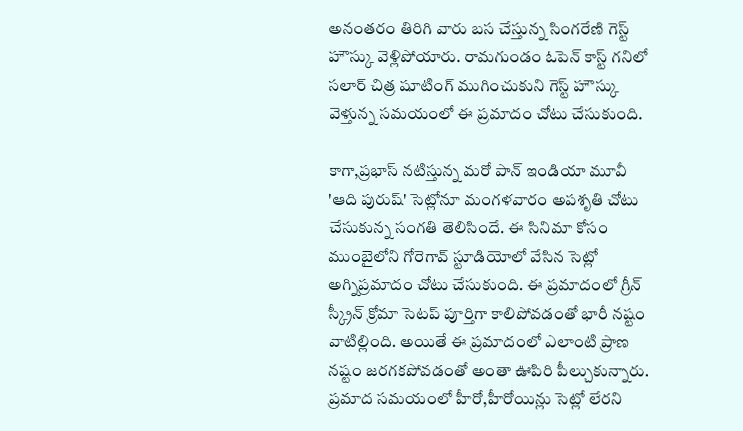అనంతరం తిరిగి వారు బస చేస్తున్న సింగరేణి గెస్ట్ హౌస్కు వెళ్లిపోయారు. రామగుండం ఓపెన్ కాస్ట్ గనిలో సలార్ చిత్ర షూటింగ్ ముగించుకుని గెస్ట్ హౌస్కు వెళ్తున్న సమయంలో ఈ ప్రమాదం చోటు చేసుకుంది.

కాగా,ప్రభాస్ నటిస్తున్న మరో పాన్ ఇండియా మూవీ 'ఆది పురుష్' సెట్లోనూ మంగళవారం అపశృతి చోటు చేసుకున్న సంగతి తెలిసిందే. ఈ సినిమా కోసం ముంబైలోని గోరెగావ్ స్టూడియోలో వేసిన సెట్లో అగ్నిప్రమాదం చోటు చేసుకుంది. ఈ ప్రమాదంలో గ్రీన్ స్క్రీన్ క్రోమా సెటప్ పూర్తిగా కాలిపోవడంతో భారీ నష్టం వాటిల్లింది. అయితే ఈ ప్రమాదంలో ఎలాంటి ప్రాణ నష్టం జరగకపోవడంతో అంతా ఊపిరి పీల్చుకున్నారు. ప్రమాద సమయంలో హీరో,హీరోయిన్లు సెట్లో లేరని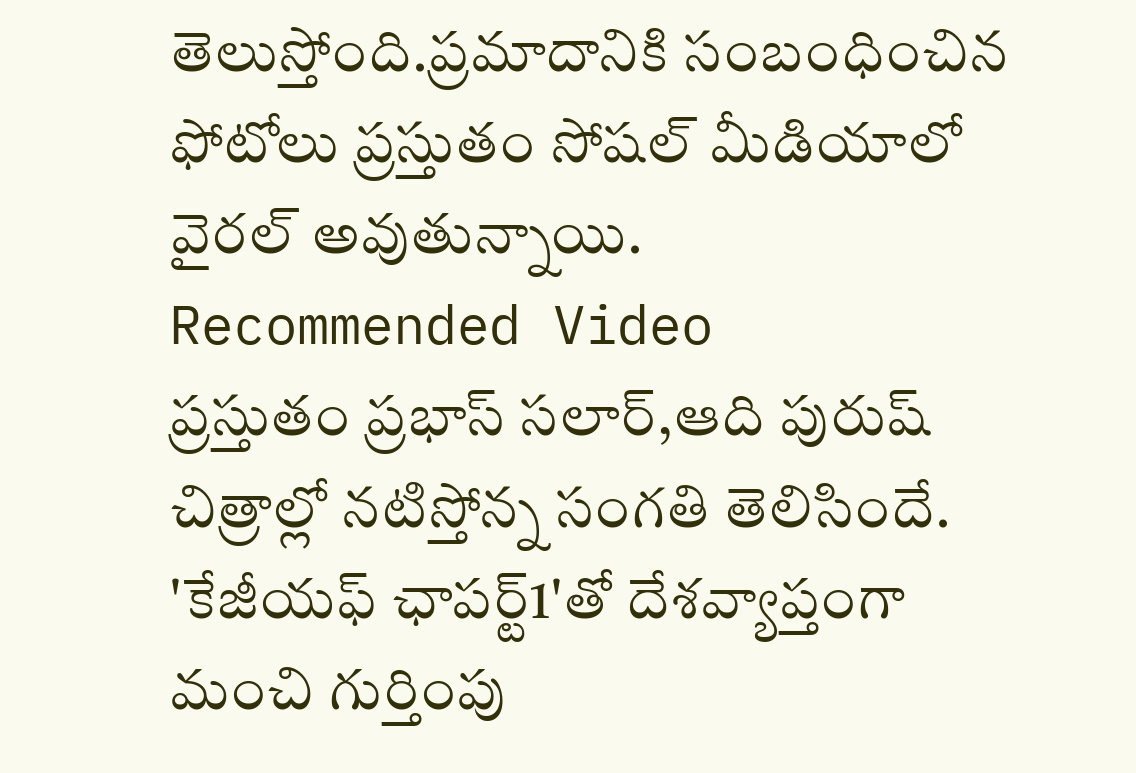తెలుస్తోంది.ప్రమాదానికి సంబంధించిన ఫోటోలు ప్రస్తుతం సోషల్ మీడియాలో వైరల్ అవుతున్నాయి.
Recommended Video
ప్రస్తుతం ప్రభాస్ సలార్,ఆది పురుష్ చిత్రాల్లో నటిస్తోన్న సంగతి తెలిసిందే. 'కేజీయఫ్ ఛాపర్ట్1'తో దేశవ్యాప్తంగా మంచి గుర్తింపు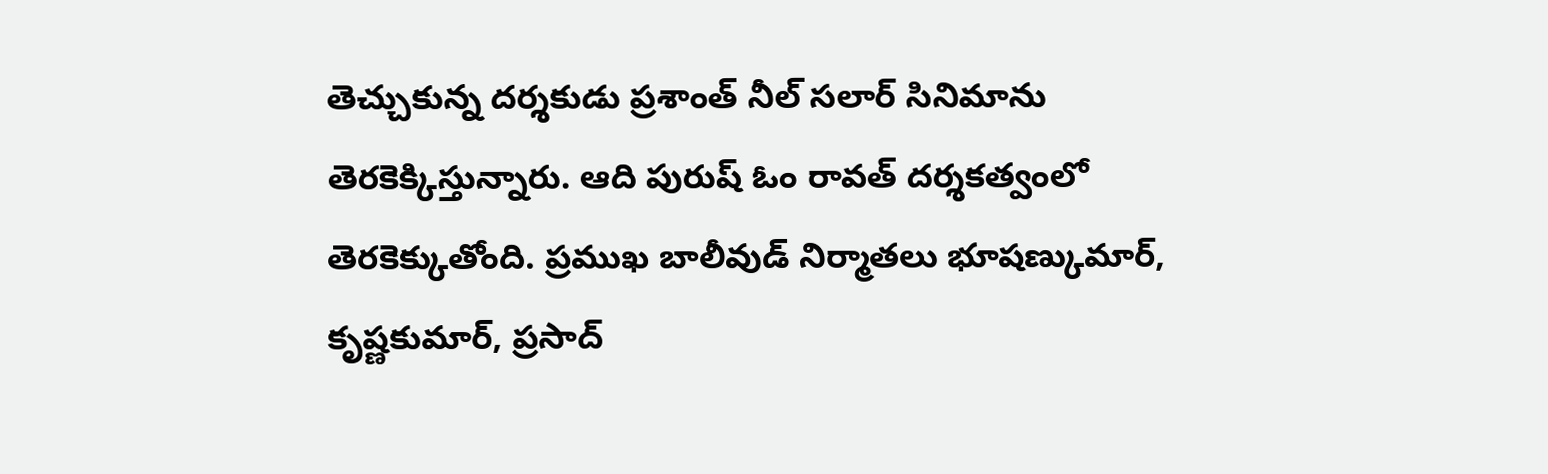తెచ్చుకున్న దర్శకుడు ప్రశాంత్ నీల్ సలార్ సినిమాను తెరకెక్కిస్తున్నారు. ఆది పురుష్ ఓం రావత్ దర్శకత్వంలో తెరకెక్కుతోంది. ప్రముఖ బాలీవుడ్ నిర్మాతలు భూషణ్కుమార్, కృష్ణకుమార్, ప్రసాద్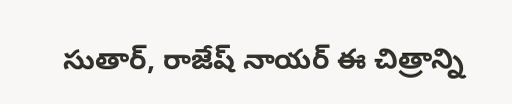సుతార్, రాజేష్ నాయర్ ఈ చిత్రాన్ని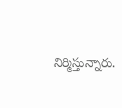నిర్మిస్తున్నారు.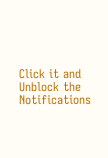Click it and Unblock the Notifications